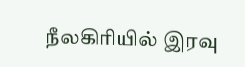நீலகிரியில் இரவு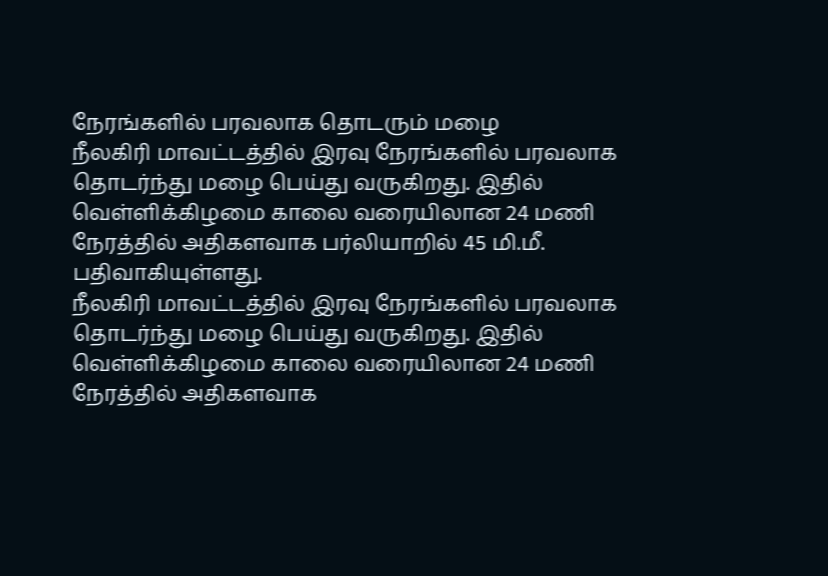நேரங்களில் பரவலாக தொடரும் மழை
நீலகிரி மாவட்டத்தில் இரவு நேரங்களில் பரவலாக தொடர்ந்து மழை பெய்து வருகிறது. இதில் வெள்ளிக்கிழமை காலை வரையிலான 24 மணி நேரத்தில் அதிகளவாக பர்லியாறில் 45 மி.மீ. பதிவாகியுள்ளது.
நீலகிரி மாவட்டத்தில் இரவு நேரங்களில் பரவலாக தொடர்ந்து மழை பெய்து வருகிறது. இதில் வெள்ளிக்கிழமை காலை வரையிலான 24 மணி நேரத்தில் அதிகளவாக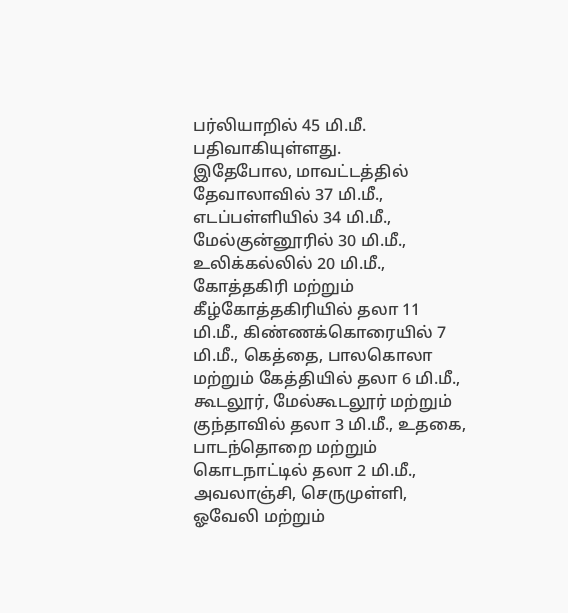பர்லியாறில் 45 மி.மீ. பதிவாகியுள்ளது.
இதேபோல, மாவட்டத்தில் தேவாலாவில் 37 மி.மீ., எடப்பள்ளியில் 34 மி.மீ., மேல்குன்னூரில் 30 மி.மீ., உலிக்கல்லில் 20 மி.மீ., கோத்தகிரி மற்றும் கீழ்கோத்தகிரியில் தலா 11 மி.மீ., கிண்ணக்கொரையில் 7 மி.மீ., கெத்தை, பாலகொலா மற்றும் கேத்தியில் தலா 6 மி.மீ., கூடலூர், மேல்கூடலூர் மற்றும் குந்தாவில் தலா 3 மி.மீ., உதகை, பாடந்தொறை மற்றும் கொடநாட்டில் தலா 2 மி.மீ., அவலாஞ்சி, செருமுள்ளி, ஓவேலி மற்றும்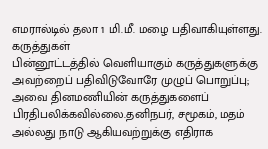எமரால்டில் தலா 1 மி.மீ. மழை பதிவாகியுள்ளது.
கருத்துகள்
பின்னூட்டத்தில் வெளியாகும் கருத்துகளுக்கு அவற்றைப் பதிவிடுவோரே முழுப் பொறுப்பு; அவை தினமணியின் கருத்துகளைப் பிரதிபலிக்கவில்லை.தனிநபர், சமூகம், மதம் அல்லது நாடு ஆகியவற்றுக்கு எதிராக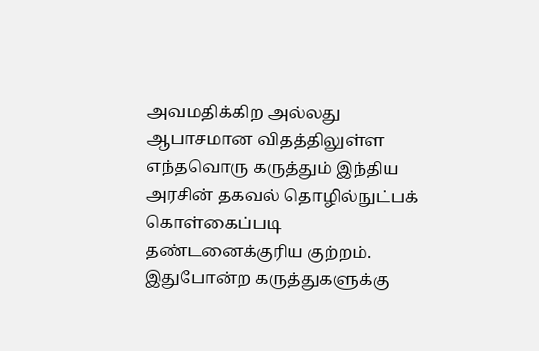அவமதிக்கிற அல்லது ஆபாசமான விதத்திலுள்ள எந்தவொரு கருத்தும் இந்திய அரசின் தகவல் தொழில்நுட்பக் கொள்கைப்படி தண்டனைக்குரிய குற்றம். இதுபோன்ற கருத்துகளுக்கு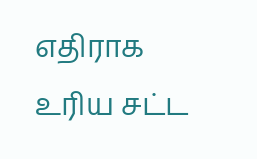எதிராக உரிய சட்ட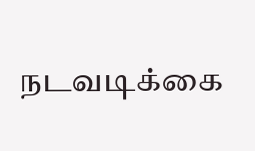நடவடிக்கை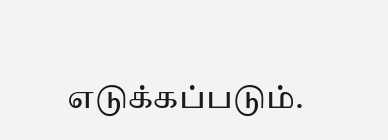எடுக்கப்படும்.